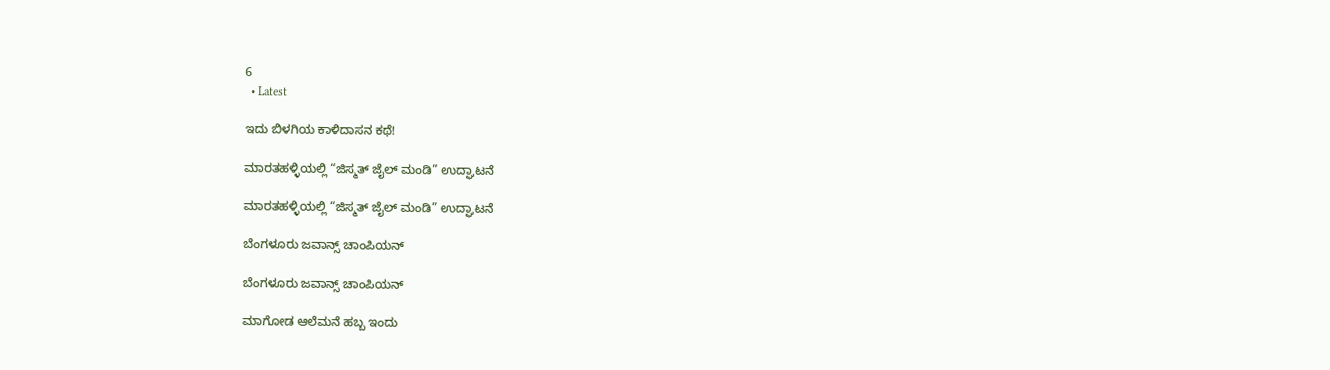6
  • Latest

ಇದು ಬಿಳಗಿಯ ಕಾಳಿದಾಸನ ಕಥೆ!

ಮಾರತಹಳ್ಳಿಯಲ್ಲಿ “ಜಿಸ್ಮತ್ ಜೈಲ್ ಮಂಡಿ” ಉದ್ಘಾಟನೆ

ಮಾರತಹಳ್ಳಿಯಲ್ಲಿ “ಜಿಸ್ಮತ್ ಜೈಲ್ ಮಂಡಿ” ಉದ್ಘಾಟನೆ

ಬೆಂಗಳೂರು ಜವಾನ್ಸ್ ಚಾಂಪಿಯನ್

ಬೆಂಗಳೂರು ಜವಾನ್ಸ್ ಚಾಂಪಿಯನ್

ಮಾಗೋಡ ಆಲೆಮನೆ ಹಬ್ಬ ಇಂದು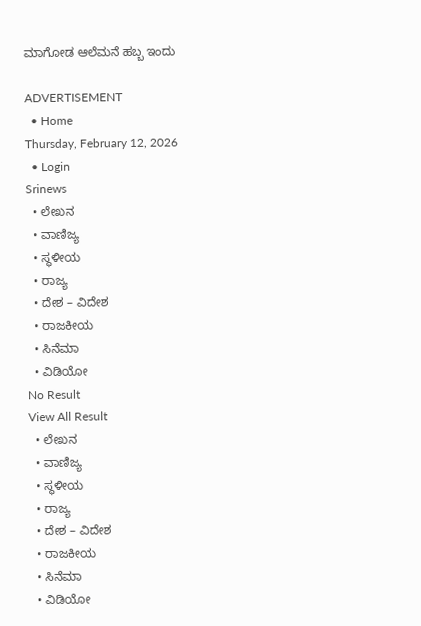ಮಾಗೋಡ ಆಲೆಮನೆ ಹಬ್ಬ ಇಂದು

ADVERTISEMENT
  • Home
Thursday, February 12, 2026
  • Login
Srinews
  • ಲೇಖನ
  • ವಾಣಿಜ್ಯ
  • ಸ್ಥಳೀಯ
  • ರಾಜ್ಯ
  • ದೇಶ – ವಿದೇಶ
  • ರಾಜಕೀಯ
  • ಸಿನೆಮಾ
  • ವಿಡಿಯೋ
No Result
View All Result
  • ಲೇಖನ
  • ವಾಣಿಜ್ಯ
  • ಸ್ಥಳೀಯ
  • ರಾಜ್ಯ
  • ದೇಶ – ವಿದೇಶ
  • ರಾಜಕೀಯ
  • ಸಿನೆಮಾ
  • ವಿಡಿಯೋ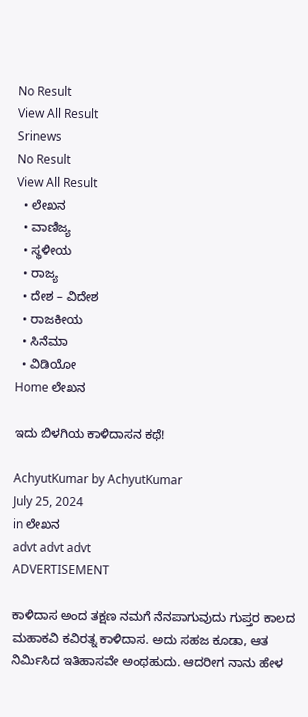No Result
View All Result
Srinews
No Result
View All Result
  • ಲೇಖನ
  • ವಾಣಿಜ್ಯ
  • ಸ್ಥಳೀಯ
  • ರಾಜ್ಯ
  • ದೇಶ – ವಿದೇಶ
  • ರಾಜಕೀಯ
  • ಸಿನೆಮಾ
  • ವಿಡಿಯೋ
Home ಲೇಖನ

ಇದು ಬಿಳಗಿಯ ಕಾಳಿದಾಸನ ಕಥೆ!

AchyutKumar by AchyutKumar
July 25, 2024
in ಲೇಖನ
advt advt advt
ADVERTISEMENT

ಕಾಳಿದಾಸ ಅಂದ ತಕ್ಷಣ ನಮಗೆ ನೆನಪಾಗುವುದು ಗುಪ್ತರ ಕಾಲದ ಮಹಾಕವಿ ಕವಿರತ್ನ ಕಾಳಿದಾಸ. ಅದು ಸಹಜ ಕೂಡಾ, ಆತ ನಿರ್ಮಿಸಿದ ಇತಿಹಾಸವೇ ಅಂಥಹುದು. ಆದರೀಗ ನಾನು ಹೇಳ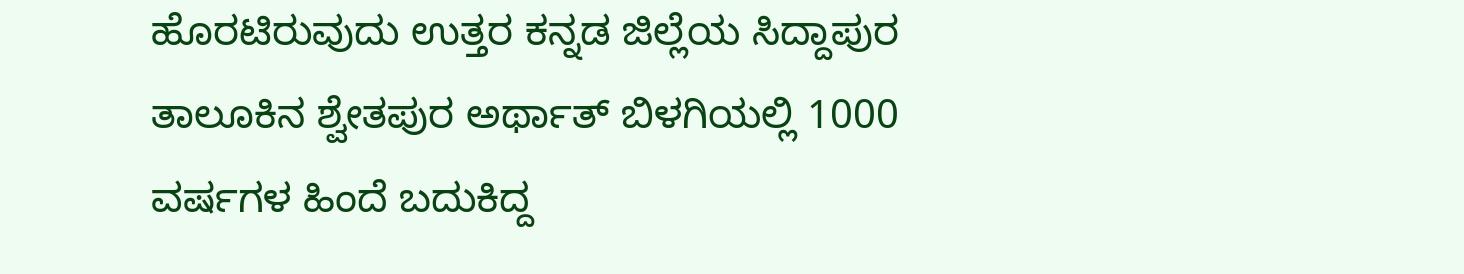ಹೊರಟಿರುವುದು ಉತ್ತರ ಕನ್ನಡ ಜಿಲ್ಲೆಯ ಸಿದ್ದಾಪುರ ತಾಲೂಕಿನ ಶ್ವೇತಪುರ ಅರ್ಥಾತ್ ಬಿಳಗಿಯಲ್ಲಿ 1000 ವರ್ಷಗಳ ಹಿಂದೆ ಬದುಕಿದ್ದ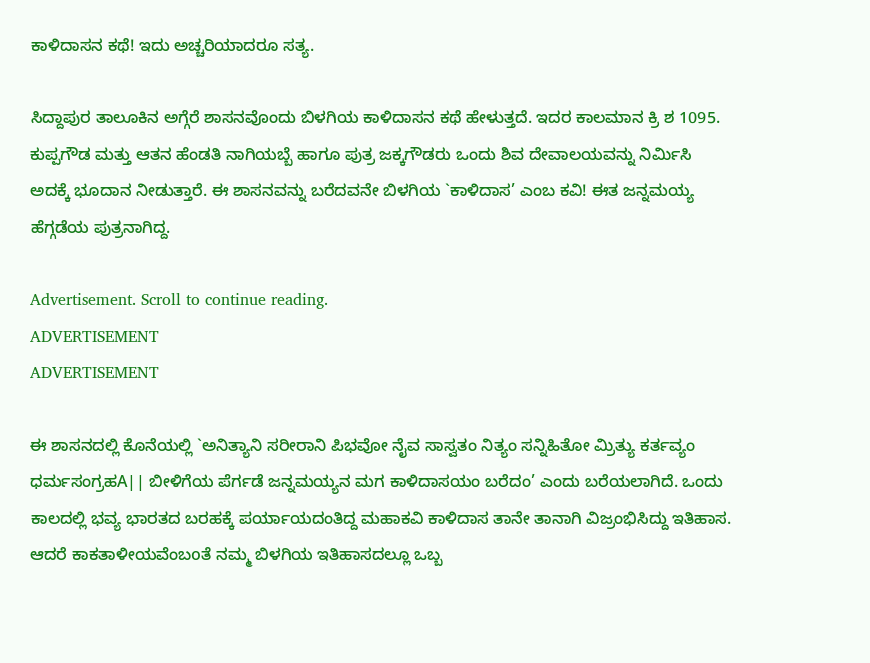ಕಾಳಿದಾಸನ ಕಥೆ! ಇದು ಅಚ್ಚರಿಯಾದರೂ ಸತ್ಯ.

ಸಿದ್ದಾಪುರ ತಾಲೂಕಿನ ಅಗ್ಗೆರೆ ಶಾಸನವೊಂದು ಬಿಳಗಿಯ ಕಾಳಿದಾಸನ ಕಥೆ ಹೇಳುತ್ತದೆ. ಇದರ ಕಾಲಮಾನ ಕ್ರಿ ಶ 1095. ಕುಪ್ಪಗೌಡ ಮತ್ತು ಆತನ ಹೆಂಡತಿ ನಾಗಿಯಬ್ಬೆ ಹಾಗೂ ಪುತ್ರ ಜಕ್ಕಗೌಡರು ಒಂದು ಶಿವ ದೇವಾಲಯವನ್ನು ನಿರ್ಮಿಸಿ ಅದಕ್ಕೆ ಭೂದಾನ ನೀಡುತ್ತಾರೆ. ಈ ಶಾಸನವನ್ನು ಬರೆದವನೇ ಬಿಳಗಿಯ `ಕಾಳಿದಾಸ’ ಎಂಬ ಕವಿ! ಈತ ಜನ್ನಮಯ್ಯ ಹೆಗ್ಗಡೆಯ ಪುತ್ರನಾಗಿದ್ದ.

Advertisement. Scroll to continue reading.
ADVERTISEMENT
ADVERTISEMENT

ಈ ಶಾಸನದಲ್ಲಿ ಕೊನೆಯಲ್ಲಿ `ಅನಿತ್ಯಾನಿ ಸರೀರಾನಿ ಪಿಭವೋ ನೈವ ಸಾಸ್ವತಂ ನಿತ್ಯಂ ಸನ್ನಿಹಿತೋ ಮ್ರಿತ್ಯು ಕರ್ತವ್ಯಂ ಧರ್ಮಸಂಗ್ರಹA|| ಬೀಳಿಗೆಯ ಪೆರ್ಗಡೆ ಜನ್ನಮಯ್ಯನ ಮಗ ಕಾಳಿದಾಸಯಂ ಬರೆದಂ’ ಎಂದು ಬರೆಯಲಾಗಿದೆ. ಒಂದು ಕಾಲದಲ್ಲಿ ಭವ್ಯ ಭಾರತದ ಬರಹಕ್ಕೆ ಪರ್ಯಾಯದಂತಿದ್ದ ಮಹಾಕವಿ ಕಾಳಿದಾಸ ತಾನೇ ತಾನಾಗಿ ವಿಜ್ರಂಭಿಸಿದ್ದು ಇತಿಹಾಸ. ಆದರೆ ಕಾಕತಾಳೀಯವೆಂಬoತೆ ನಮ್ಮ ಬಿಳಗಿಯ ಇತಿಹಾಸದಲ್ಲೂ ಒಬ್ಬ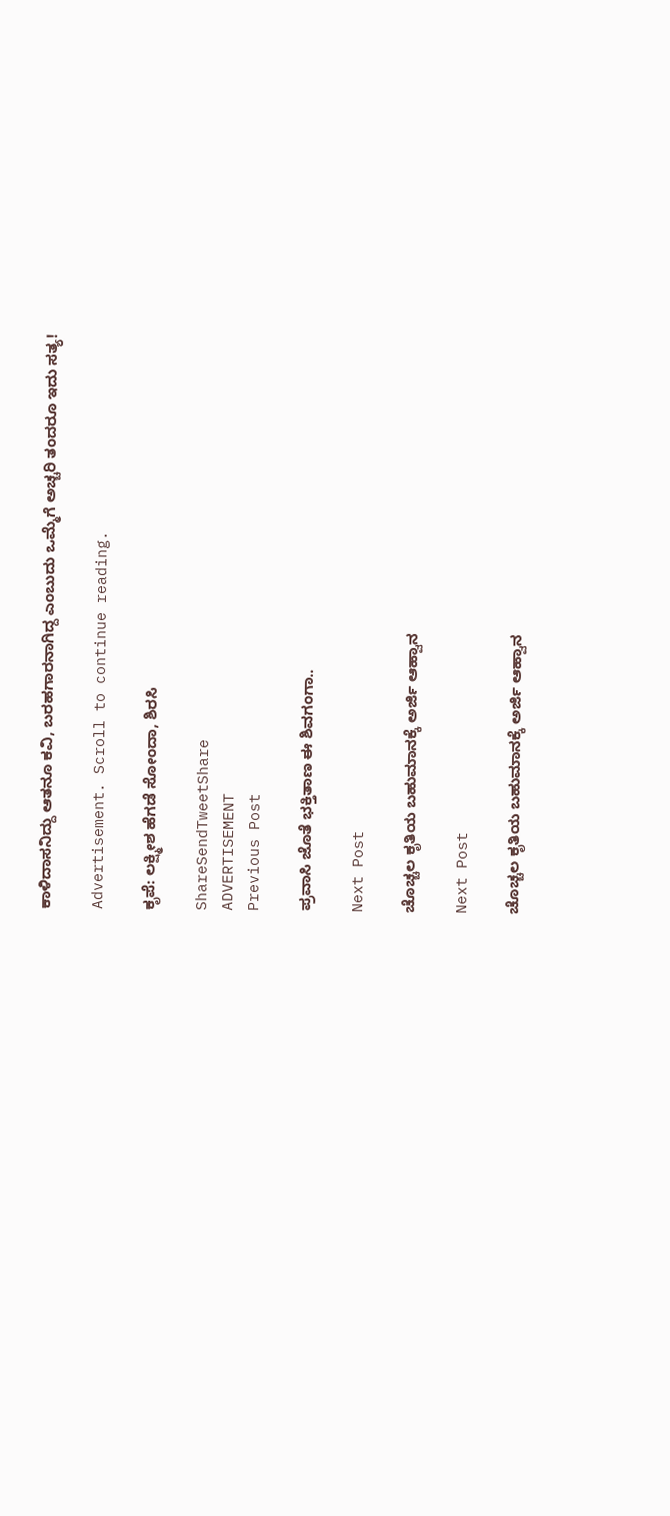ಕಾಳಿದಾಸನಿದ್ದು ಆತನೂ ಕವಿ, ಬರಹಗಾರನಾಗಿದ್ದ ಎಂಬುದು ಒಮ್ಮೆಗೆ ಅಚ್ಚರಿ ತಂದರೂ ಇದು ಸತ್ಯ!

Advertisement. Scroll to continue reading.

ಕೃಪೆ: ಲಕ್ಷ್ಮೀಶ ಹೆಗಡೆ ಸೋಂದಾ, ಶಿರಸಿ

ShareSendTweetShare
ADVERTISEMENT
Previous Post

ಪ್ರವಾಸಿ ಜೊತೆ ಭಕ್ತಿತಾಣ ಈ ಶಿವಗಂಗಾ..

Next Post

ಚೊಚ್ಚಲ ಕೃತಿಯ ಬಹುಮಾನಕ್ಕೆ ಅರ್ಜಿ ಆಹ್ವಾನ

Next Post

ಚೊಚ್ಚಲ ಕೃತಿಯ ಬಹುಮಾನಕ್ಕೆ ಅರ್ಜಿ ಆಹ್ವಾನ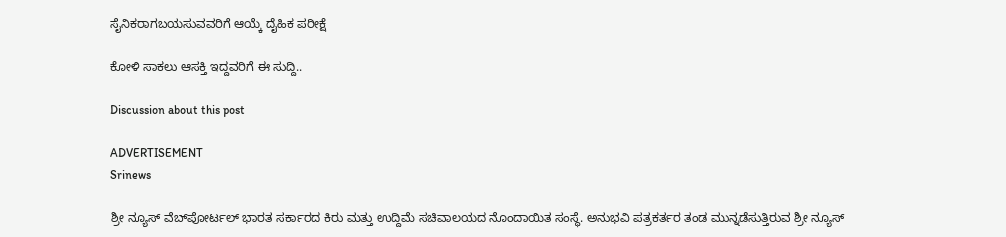ಸೈನಿಕರಾಗಬಯಸುವವರಿಗೆ ಆಯ್ಕೆ ದೈಹಿಕ ಪರೀಕ್ಷೆ

ಕೋಳಿ ಸಾಕಲು ಆಸಕ್ತಿ ಇದ್ದವರಿಗೆ ಈ ಸುದ್ದಿ..

Discussion about this post

ADVERTISEMENT
Srinews

ಶ್ರೀ ನ್ಯೂಸ್ ವೆಬ್‌ಪೋರ್ಟಲ್ ಭಾರತ ಸರ್ಕಾರದ ಕಿರು ಮತ್ತು ಉದ್ದಿಮೆ ಸಚಿವಾಲಯದ ನೊಂದಾಯಿತ ಸಂಸ್ಥೆ. ಅನುಭವಿ ಪತ್ರಕರ್ತರ ತಂಡ ಮುನ್ನಡೆಸುತ್ತಿರುವ ಶ್ರೀ ನ್ಯೂಸ್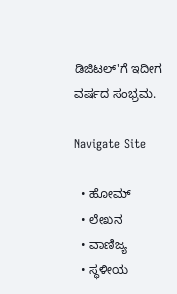ಡಿಜಿಟಲ್'ಗೆ ಇದೀಗ ವರ್ಷದ ಸಂಭ್ರಮ.

Navigate Site

  • ಹೋಮ್
  • ಲೇಖನ
  • ವಾಣಿಜ್ಯ
  • ಸ್ಥಳೀಯ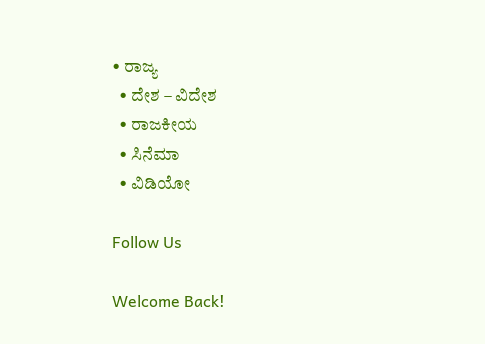• ರಾಜ್ಯ
  • ದೇಶ – ವಿದೇಶ
  • ರಾಜಕೀಯ
  • ಸಿನೆಮಾ
  • ವಿಡಿಯೋ

Follow Us

Welcome Back!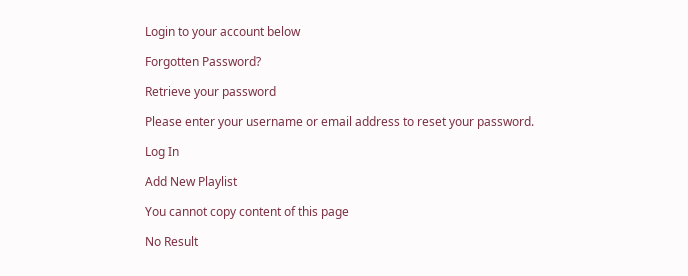Login to your account below

Forgotten Password?

Retrieve your password

Please enter your username or email address to reset your password.

Log In

Add New Playlist

You cannot copy content of this page

No Result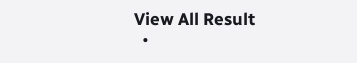View All Result
  •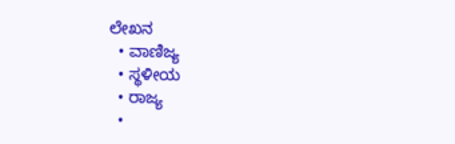ಲೇಖನ
  • ವಾಣಿಜ್ಯ
  • ಸ್ಥಳೀಯ
  • ರಾಜ್ಯ
  •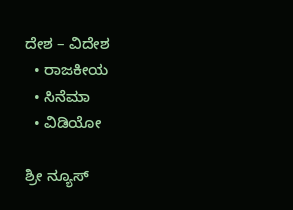ದೇಶ – ವಿದೇಶ
  • ರಾಜಕೀಯ
  • ಸಿನೆಮಾ
  • ವಿಡಿಯೋ

ಶ್ರೀ ನ್ಯೂಸ್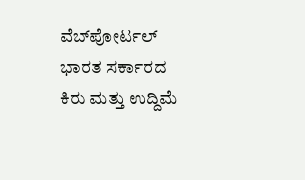ವೆಬ್‌ಪೋರ್ಟಲ್ ಭಾರತ ಸರ್ಕಾರದ ಕಿರು ಮತ್ತು ಉದ್ದಿಮೆ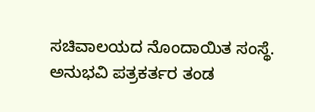ಸಚಿವಾಲಯದ ನೊಂದಾಯಿತ ಸಂಸ್ಥೆ. ಅನುಭವಿ ಪತ್ರಕರ್ತರ ತಂಡ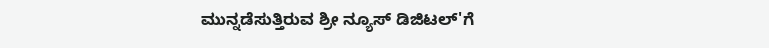ಮುನ್ನಡೆಸುತ್ತಿರುವ ಶ್ರೀ ನ್ಯೂಸ್ ಡಿಜಿಟಲ್'ಗೆ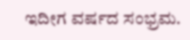ಇದೀಗ ವರ್ಷದ ಸಂಭ್ರಮ.